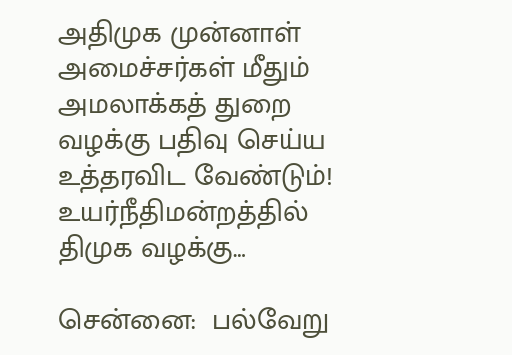அதிமுக முன்னாள் அமைச்சர்கள் மீதும் அமலாக்கத் துறை வழக்கு பதிவு செய்ய உத்தரவிட வேண்டும்! உயர்நீதிமன்றத்தில் திமுக வழக்கு…

சென்னை:  பல்வேறு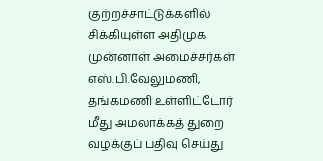குற்றச்சாட்டுக்களில் சிக்கியுள்ள அதிமுக முன்னாள் அமைச்சர்கள் எஸ்.பி.வேலுமணி, தங்கமணி உள்ளிட்டோர் மீது அமலாக்கத் துறை வழக்குப் பதிவு செய்து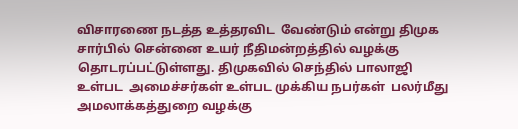விசாரணை நடத்த உத்தரவிட  வேண்டும் என்று திமுக சார்பில் சென்னை உயர் நீதிமன்றத்தில் வழக்கு தொடரப்பட்டுள்ளது. திமுகவில் செந்தில் பாலாஜி உள்பட  அமைச்சர்கள் உள்பட முக்கிய நபர்கள்  பலர்மீது அமலாக்கத்துறை வழக்கு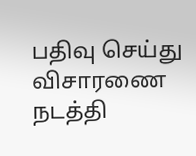பதிவு செய்து விசாரணை நடத்தி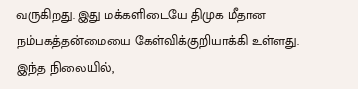வருகிறது. இது மக்களிடையே திமுக மீதான நம்பகத்தன்மையை கேள்விக்குறியாக்கி உள்ளது. இந்த நிலையில்,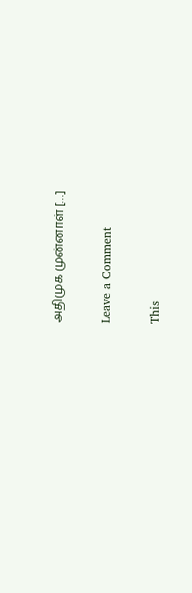அதிமுக முன்னாள் […]

Leave a Comment

This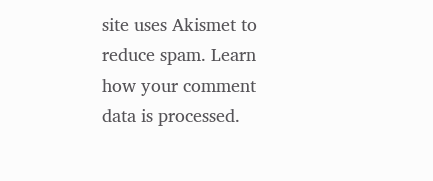site uses Akismet to reduce spam. Learn how your comment data is processed.